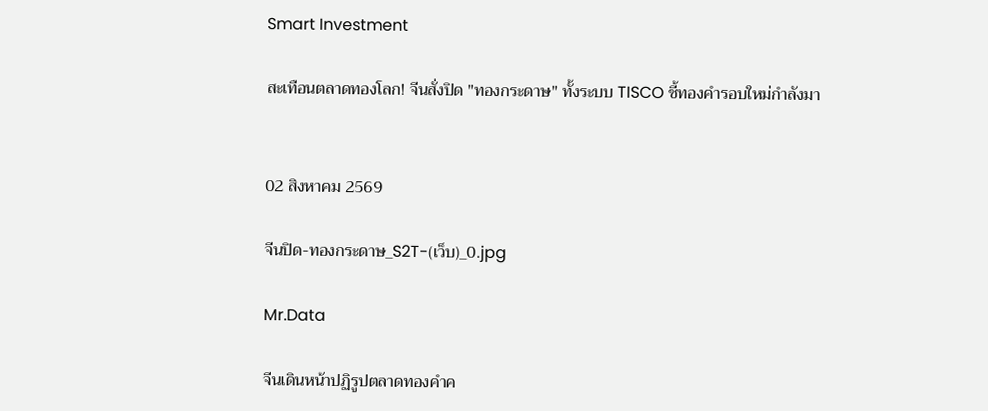Smart Investment

สะเทือนตลาดทองโลก! จีนสั่งปิด "ทองกระดาษ" ทั้งระบบ TISCO ชี้ทองคำรอบใหม่กำลังมา


02 สิงหาคม 2569

จีนปิด-ทองกระดาษ_S2T-(เว็บ)_0.jpg

Mr.Data

จีนเดินหน้าปฏิรูปตลาดทองคำค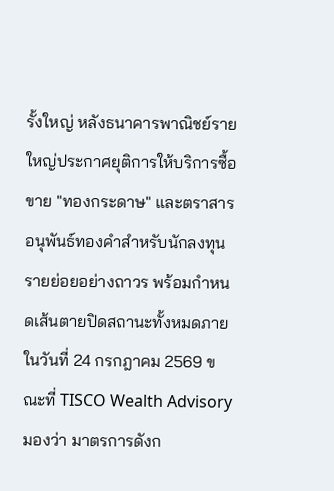รั้งใหญ่ หลังธนาคารพาณิชย์รายใหญ่ประกาศยุติการให้บริการซื้อขาย "ทองกระดาษ" และตราสารอนุพันธ์ทองคำสำหรับนักลงทุนรายย่อยอย่างถาวร พร้อมกำหนดเส้นตายปิดสถานะทั้งหมดภายในวันที่ 24 กรกฎาคม 2569 ขณะที่ TISCO Wealth Advisory มองว่า มาตรการดังก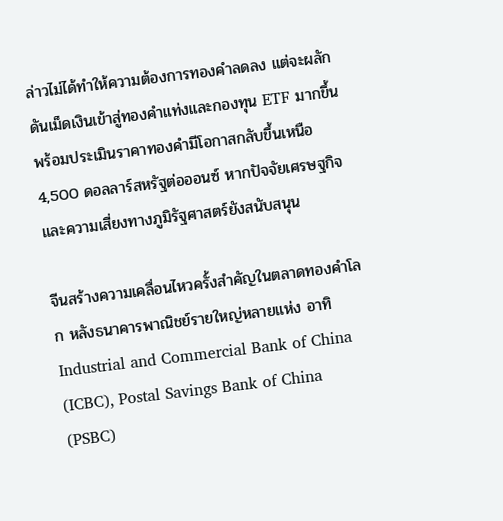ล่าวไม่ได้ทำให้ความต้องการทองคำลดลง แต่จะผลักดันเม็ดเงินเข้าสู่ทองคำแท่งและกองทุน ETF มากขึ้น พร้อมประเมินราคาทองคำมีโอกาสกลับขึ้นเหนือ 4,500 ดอลลาร์สหรัฐต่อออนซ์ หากปัจจัยเศรษฐกิจและความเสี่ยงทางภูมิรัฐศาสตร์ยังสนับสนุน

จีนสร้างความเคลื่อนไหวครั้งสำคัญในตลาดทองคำโลก หลังธนาคารพาณิชย์รายใหญ่หลายแห่ง อาทิ Industrial and Commercial Bank of China (ICBC), Postal Savings Bank of China (PSBC)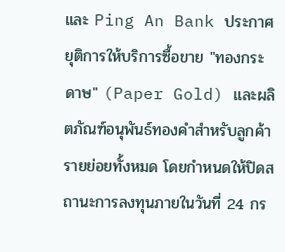และ Ping An Bank ประกาศยุติการให้บริการซื้อขาย "ทองกระดาษ" (Paper Gold) และผลิตภัณฑ์อนุพันธ์ทองคำสำหรับลูกค้ารายย่อยทั้งหมด โดยกำหนดให้ปิดสถานะการลงทุนภายในวันที่ 24 กร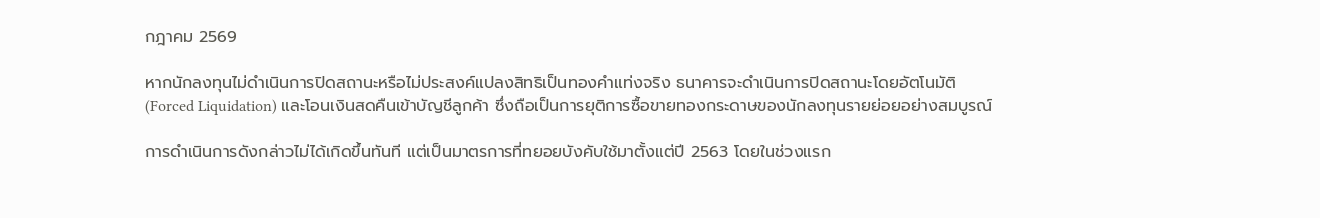กฎาคม 2569

หากนักลงทุนไม่ดำเนินการปิดสถานะหรือไม่ประสงค์แปลงสิทธิเป็นทองคำแท่งจริง ธนาคารจะดำเนินการปิดสถานะโดยอัตโนมัติ (Forced Liquidation) และโอนเงินสดคืนเข้าบัญชีลูกค้า ซึ่งถือเป็นการยุติการซื้อขายทองกระดาษของนักลงทุนรายย่อยอย่างสมบูรณ์

การดำเนินการดังกล่าวไม่ได้เกิดขึ้นทันที แต่เป็นมาตรการที่ทยอยบังคับใช้มาตั้งแต่ปี 2563 โดยในช่วงแรก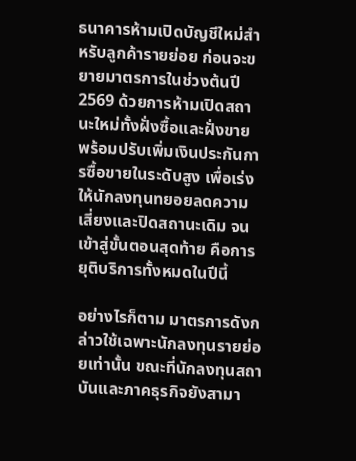ธนาคารห้ามเปิดบัญชีใหม่สำหรับลูกค้ารายย่อย ก่อนจะขยายมาตรการในช่วงต้นปี 2569 ด้วยการห้ามเปิดสถานะใหม่ทั้งฝั่งซื้อและฝั่งขาย พร้อมปรับเพิ่มเงินประกันการซื้อขายในระดับสูง เพื่อเร่งให้นักลงทุนทยอยลดความเสี่ยงและปิดสถานะเดิม จนเข้าสู่ขั้นตอนสุดท้าย คือการยุติบริการทั้งหมดในปีนี้

อย่างไรก็ตาม มาตรการดังกล่าวใช้เฉพาะนักลงทุนรายย่อยเท่านั้น ขณะที่นักลงทุนสถาบันและภาคธุรกิจยังสามา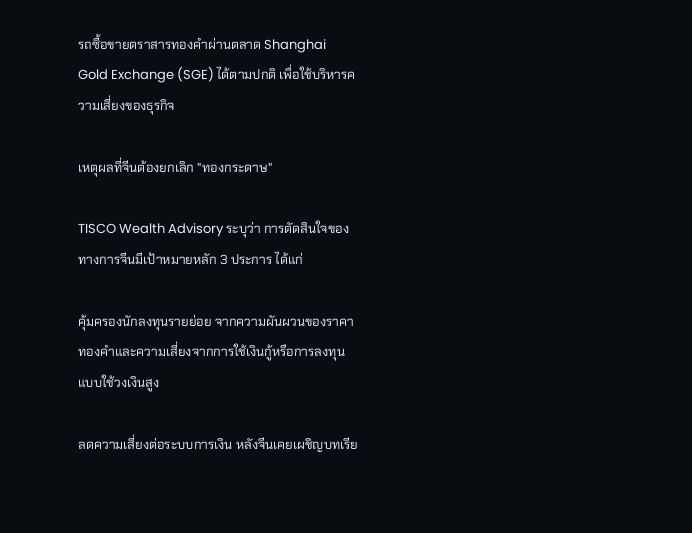รถซื้อขายตราสารทองคำผ่านตลาด Shanghai Gold Exchange (SGE) ได้ตามปกติ เพื่อใช้บริหารความเสี่ยงของธุรกิจ

เหตุผลที่จีนต้องยกเลิก "ทองกระดาษ"

TISCO Wealth Advisory ระบุว่า การตัดสินใจของทางการจีนมีเป้าหมายหลัก 3 ประการ ได้แก่

คุ้มครองนักลงทุนรายย่อย จากความผันผวนของราคาทองคำและความเสี่ยงจากการใช้เงินกู้หรือการลงทุนแบบใช้วงเงินสูง

ลดความเสี่ยงต่อระบบการเงิน หลังจีนเคยเผชิญบทเรีย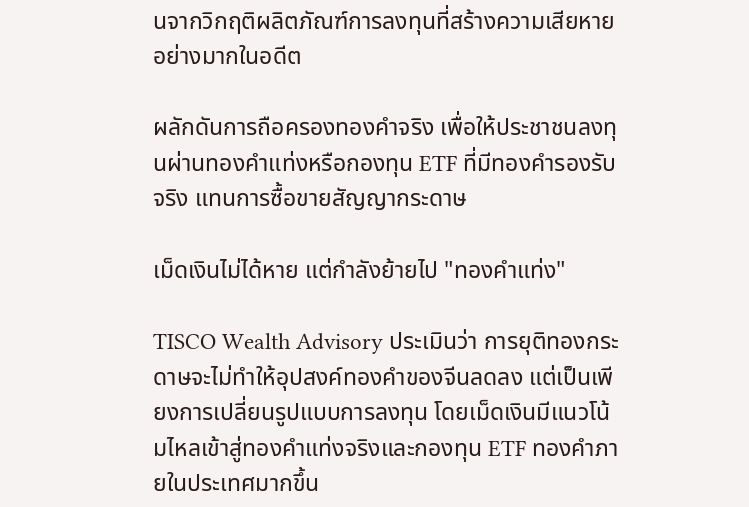นจากวิกฤติผลิตภัณฑ์การลงทุนที่สร้างความเสียหายอย่างมากในอดีต

ผลักดันการถือครองทองคำจริง เพื่อให้ประชาชนลงทุนผ่านทองคำแท่งหรือกองทุน ETF ที่มีทองคำรองรับจริง แทนการซื้อขายสัญญากระดาษ

เม็ดเงินไม่ได้หาย แต่กำลังย้ายไป "ทองคำแท่ง"

TISCO Wealth Advisory ประเมินว่า การยุติทองกระดาษจะไม่ทำให้อุปสงค์ทองคำของจีนลดลง แต่เป็นเพียงการเปลี่ยนรูปแบบการลงทุน โดยเม็ดเงินมีแนวโน้มไหลเข้าสู่ทองคำแท่งจริงและกองทุน ETF ทองคำภายในประเทศมากขึ้น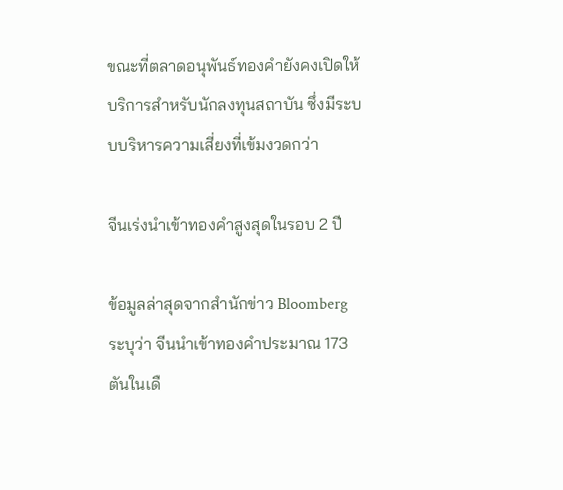ขณะที่ตลาดอนุพันธ์ทองคำยังคงเปิดให้บริการสำหรับนักลงทุนสถาบัน ซึ่งมีระบบบริหารความเสี่ยงที่เข้มงวดกว่า

จีนเร่งนำเข้าทองคำสูงสุดในรอบ 2 ปี

ข้อมูลล่าสุดจากสำนักข่าว Bloomberg ระบุว่า จีนนำเข้าทองคำประมาณ 173 ตันในเดื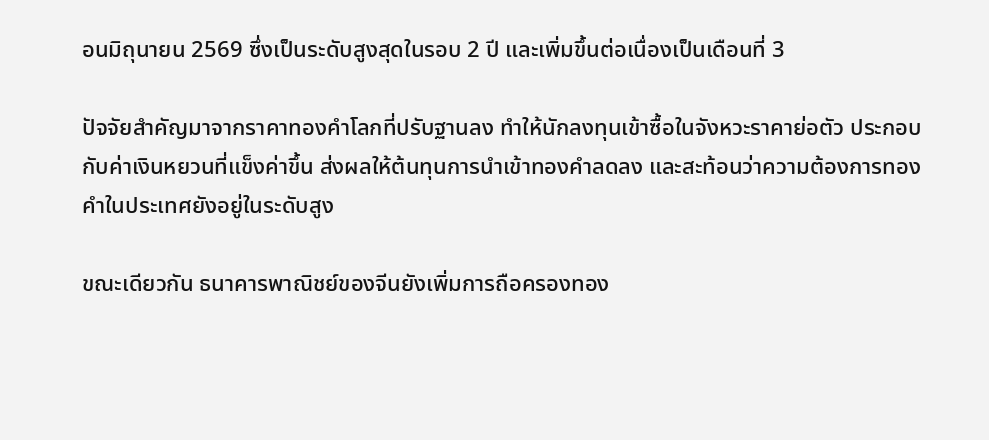อนมิถุนายน 2569 ซึ่งเป็นระดับสูงสุดในรอบ 2 ปี และเพิ่มขึ้นต่อเนื่องเป็นเดือนที่ 3

ปัจจัยสำคัญมาจากราคาทองคำโลกที่ปรับฐานลง ทำให้นักลงทุนเข้าซื้อในจังหวะราคาย่อตัว ประกอบกับค่าเงินหยวนที่แข็งค่าขึ้น ส่งผลให้ต้นทุนการนำเข้าทองคำลดลง และสะท้อนว่าความต้องการทองคำในประเทศยังอยู่ในระดับสูง

ขณะเดียวกัน ธนาคารพาณิชย์ของจีนยังเพิ่มการถือครองทอง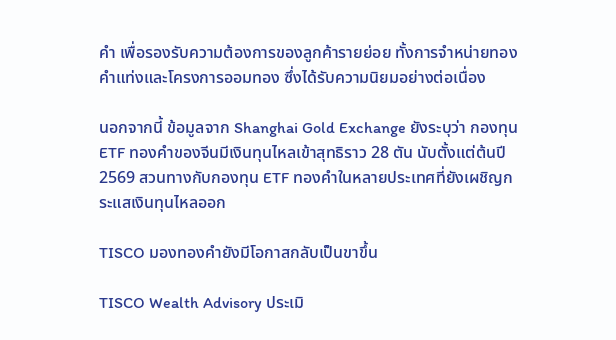คำ เพื่อรองรับความต้องการของลูกค้ารายย่อย ทั้งการจำหน่ายทองคำแท่งและโครงการออมทอง ซึ่งได้รับความนิยมอย่างต่อเนื่อง

นอกจากนี้ ข้อมูลจาก Shanghai Gold Exchange ยังระบุว่า กองทุน ETF ทองคำของจีนมีเงินทุนไหลเข้าสุทธิราว 28 ตัน นับตั้งแต่ต้นปี 2569 สวนทางกับกองทุน ETF ทองคำในหลายประเทศที่ยังเผชิญกระแสเงินทุนไหลออก

TISCO มองทองคำยังมีโอกาสกลับเป็นขาขึ้น

TISCO Wealth Advisory ประเมิ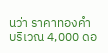นว่า ราคาทองคำบริเวณ 4,000 ดอ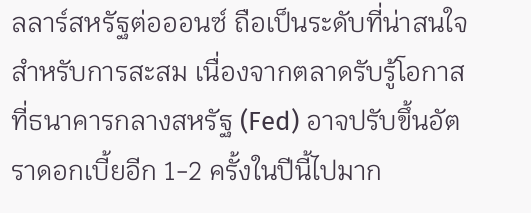ลลาร์สหรัฐต่อออนซ์ ถือเป็นระดับที่น่าสนใจสำหรับการสะสม เนื่องจากตลาดรับรู้โอกาสที่ธนาคารกลางสหรัฐ (Fed) อาจปรับขึ้นอัตราดอกเบี้ยอีก 1-2 ครั้งในปีนี้ไปมาก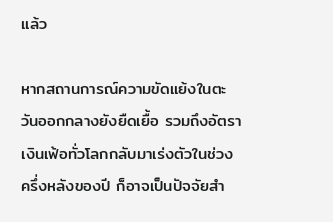แล้ว

หากสถานการณ์ความขัดแย้งในตะวันออกกลางยังยืดเยื้อ รวมถึงอัตราเงินเฟ้อทั่วโลกกลับมาเร่งตัวในช่วงครึ่งหลังของปี ก็อาจเป็นปัจจัยสำ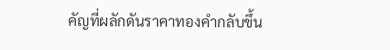คัญที่ผลักดันราคาทองคำกลับขึ้น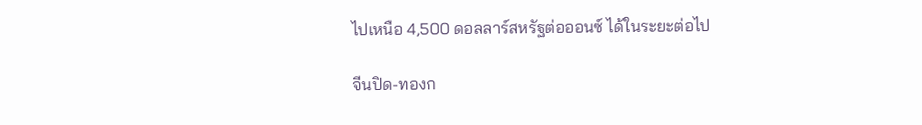ไปเหนือ 4,500 ดอลลาร์สหรัฐต่อออนซ์ ได้ในระยะต่อไป

จีนปิด-ทองก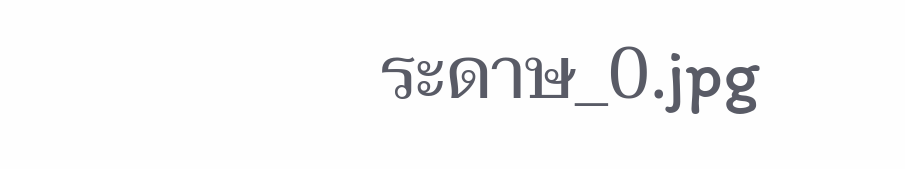ระดาษ_0.jpg